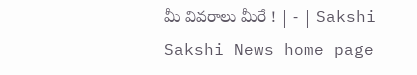మీ వివరాలు మీరే ! | - | Sakshi
Sakshi News home page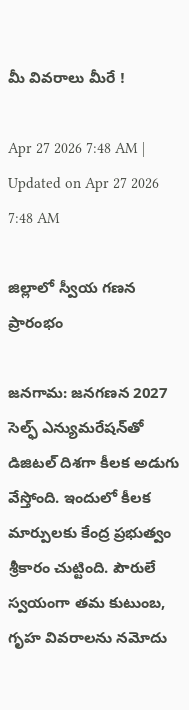మీ వివరాలు మీరే !

Apr 27 2026 7:48 AM | Updated on Apr 27 2026 7:48 AM

జిల్లాలో స్వీయ గణన ప్రారంభం

జనగామ: జనగణన 2027 సెల్ఫ్‌ ఎన్యుమరేషన్‌తో డిజిటల్‌ దిశగా కీలక అడుగు వేస్తోంది. ఇందులో కీలక మార్పులకు కేంద్ర ప్రభుత్వం శ్రీకారం చుట్టింది. పౌరులే స్వయంగా తమ కుటుంబ, గృహ వివరాలను నమోదు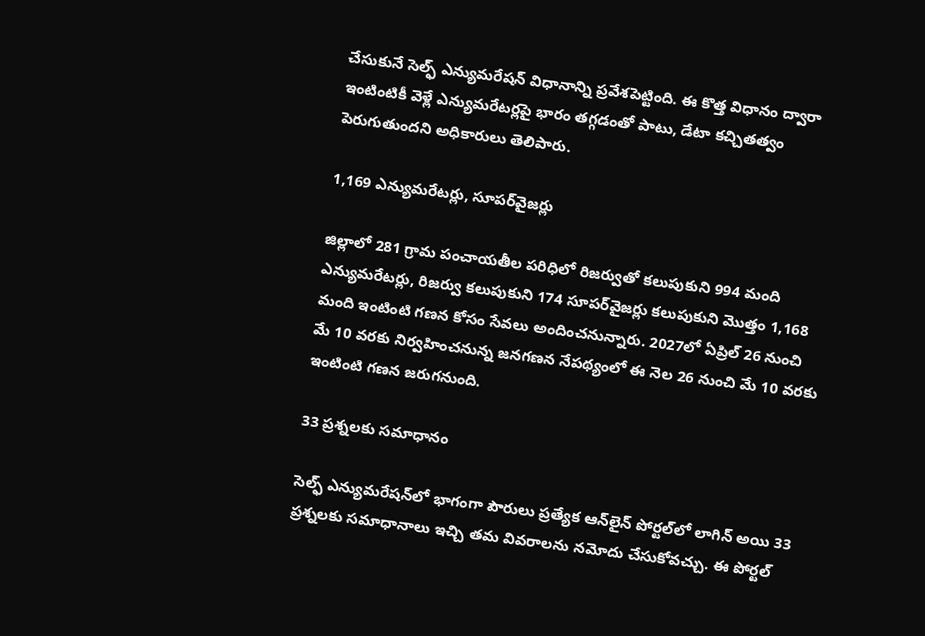చేసుకునే సెల్ఫ్‌ ఎన్యుమరేషన్‌ విధానాన్ని ప్రవేశపెట్టింది. ఈ కొత్త విధానం ద్వారా ఇంటింటికీ వెళ్లే ఎన్యుమరేటర్లపై భారం తగ్గడంతో పాటు, డేటా కచ్చితత్వం పెరుగుతుందని అధికారులు తెలిపారు.

1,169 ఎన్యుమరేటర్లు, సూపర్‌వైజర్లు

జిల్లాలో 281 గ్రామ పంచాయతీల పరిధిలో రిజర్వుతో కలుపుకుని 994 మంది ఎన్యుమరేటర్లు, రిజర్వు కలుపుకుని 174 సూపర్‌వైజర్లు కలుపుకుని మొత్తం 1,168 మంది ఇంటింటి గణన కోసం సేవలు అందించనున్నారు. 2027లో ఏప్రిల్‌ 26 నుంచి మే 10 వరకు నిర్వహించనున్న జనగణన నేపథ్యంలో ఈ నెల 26 నుంచి మే 10 వరకు ఇంటింటి గణన జరుగనుంది.

33 ప్రశ్నలకు సమాధానం

సెల్ఫ్‌ ఎన్యుమరేషన్‌లో భాగంగా పౌరులు ప్రత్యేక ఆన్‌లైన్‌ పోర్టల్‌లో లాగిన్‌ అయి 33 ప్రశ్నలకు సమాధానాలు ఇచ్చి తమ వివరాలను నమోదు చేసుకోవచ్చు. ఈ పోర్టల్‌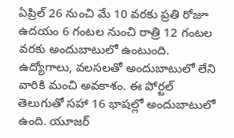ఏప్రిల్‌ 26 నుంచి మే 10 వరకు ప్రతి రోజూ ఉదయం 6 గంటల నుంచి రాత్రి 12 గంటల వరకు అందుబాటులో ఉంటుంది. ఉద్యోగాలు, వలసలతో అందుబాటులో లేని వారికి మంచి అవకాశం. ఈ పోర్టల్‌ తెలుగుతో సహా 16 భాషల్లో అందుబాటులో ఉంది. యూజర్‌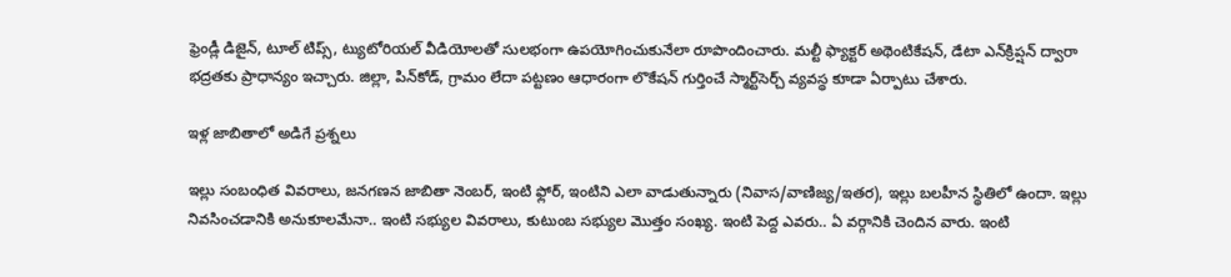ఫ్రెండ్లీ డిజైన్‌, టూల్‌ టిప్స్‌, ట్యుటోరియల్‌ వీడియోలతో సులభంగా ఉపయోగించుకునేలా రూపొందించారు. మల్టీ ఫ్యాక్టర్‌ అథెంటికేషన్‌, డేటా ఎన్‌క్రిప్షన్‌ ద్వారా భద్రతకు ప్రాధాన్యం ఇచ్చారు. జిల్లా, పిన్‌కోడ్‌, గ్రామం లేదా పట్టణం ఆధారంగా లొకేషన్‌ గుర్తించే స్మార్ట్‌సెర్చ్‌ వ్యవస్థ కూడా ఏర్పాటు చేశారు.

ఇళ్ల జాబితాలో అడిగే ప్రశ్నలు

ఇల్లు సంబంధిత వివరాలు, జనగణన జాబితా నెంబర్‌, ఇంటి ఫ్లోర్‌, ఇంటిని ఎలా వాడుతున్నారు (నివాస/వాణిజ్య/ఇతర), ఇల్లు బలహీన స్థితిలో ఉందా. ఇల్లు నివసించడానికి అనుకూలమేనా.. ఇంటి సభ్యుల వివరాలు, కుటుంబ సభ్యుల మొత్తం సంఖ్య. ఇంటి పెద్ద ఎవరు.. ఏ వర్గానికి చెందిన వారు. ఇంటి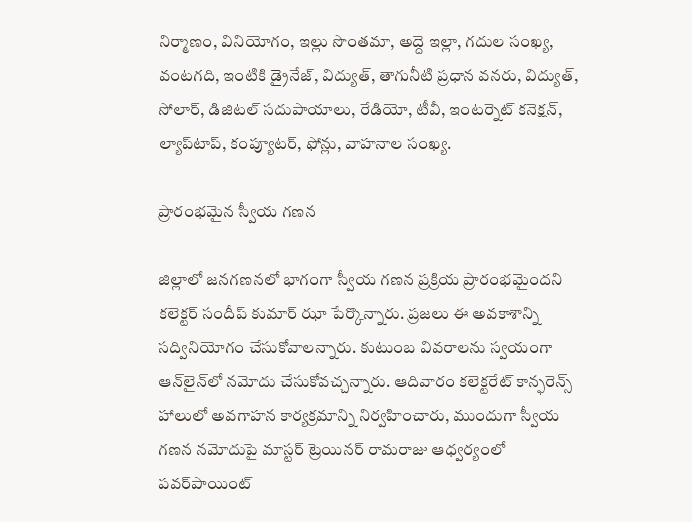నిర్మాణం, వినియోగం, ఇల్లు సొంతమా, అద్దె ఇల్లా, గదుల సంఖ్య, వంటగది, ఇంటికి డ్రైనేజ్‌, విద్యుత్‌, తాగునీటి ప్రధాన వనరు, విద్యుత్‌, సోలార్‌, డిజిటల్‌ సదుపాయాలు, రేడియో, టీవీ, ఇంటర్నెట్‌ కనెక్షన్‌, ల్యాప్‌టాప్‌, కంప్యూటర్‌, ఫోన్లు, వాహనాల సంఖ్య.

ప్రారంభమైన స్వీయ గణన

జిల్లాలో జనగణనలో భాగంగా స్వీయ గణన ప్రక్రియ ప్రారంభమైందని కలెక్టర్‌ సందీప్‌ కుమార్‌ ఝా పేర్కొన్నారు. ప్రజలు ఈ అవకాశాన్ని సద్వినియోగం చేసుకోవాలన్నారు. కుటుంబ వివరాలను స్వయంగా ఆన్‌లైన్‌లో నమోదు చేసుకోవచ్చన్నారు. ఆదివారం కలెక్టరేట్‌ కాన్ఫరెన్స్‌ హాలులో అవగాహన కార్యక్రమాన్ని నిర్వహించారు, ముందుగా స్వీయ గణన నమోదుపై మాస్టర్‌ ట్రెయినర్‌ రామరాజు ఆధ్వర్యంలో పవర్‌పాయింట్‌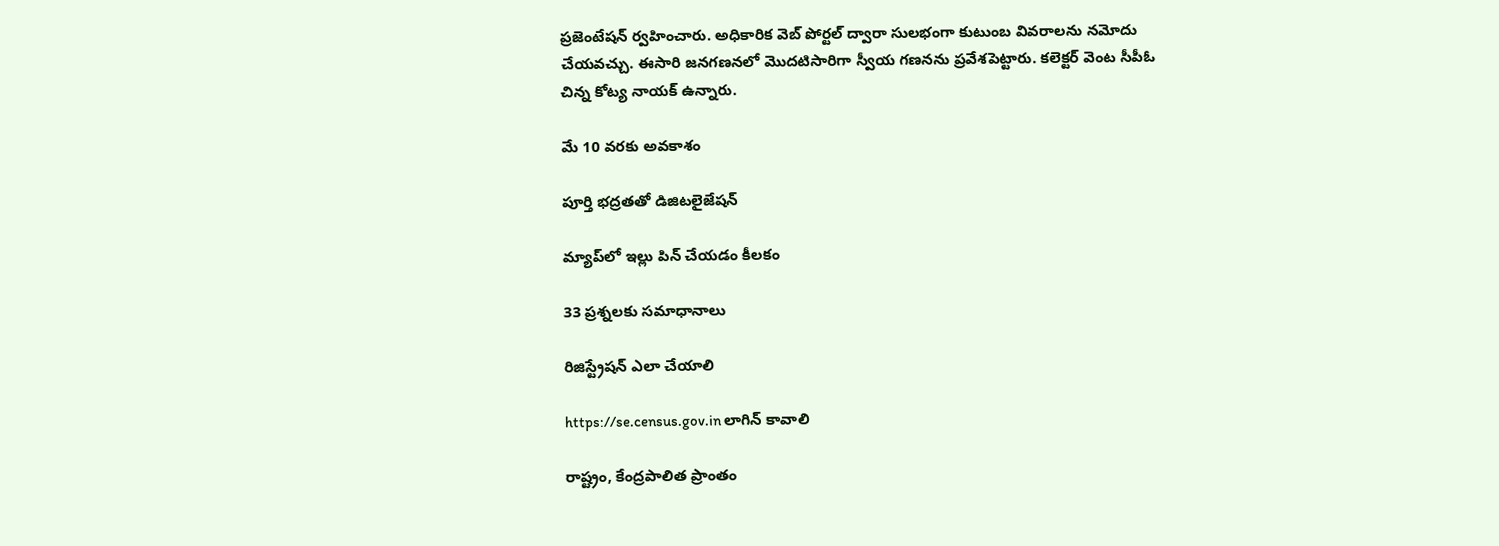ప్రజెంటేషన్‌ ర్వహించారు. అధికారిక వెబ్‌ పోర్టల్‌ ద్వారా సులభంగా కుటుంబ వివరాలను నమోదు చేయవచ్చు. ఈసారి జనగణనలో మొదటిసారిగా స్వీయ గణనను ప్రవేశపెట్టారు. కలెక్టర్‌ వెంట సీపీఓ చిన్న కోట్య నాయక్‌ ఉన్నారు.

మే 10 వరకు అవకాశం

పూర్తి భద్రతతో డిజిటలైజేషన్‌

మ్యాప్‌లో ఇల్లు పిన్‌ చేయడం కీలకం

33 ప్రశ్నలకు సమాధానాలు

రిజిస్ట్రేషన్‌ ఎలా చేయాలి

https://se.census.gov.in లాగిన్‌ కావాలి

రాష్ట్రం, కేంద్రపాలిత ప్రాంతం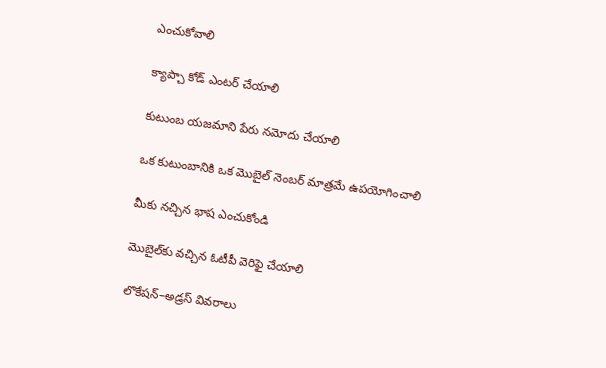ఎంచుకోవాలి

క్యాప్చా కోడ్‌ ఎంటర్‌ చేయాలి

కుటుంబ యజమాని పేరు నమోదు చేయాలి

ఒక కుటుంబానికి ఒక మొబైల్‌ నెంబర్‌ మాత్రమే ఉపయోగించాలి

మీకు నచ్చిన భాష ఎంచుకోండి

మొబైల్‌కు వచ్చిన ఓటీపీ వెరిఫై చేయాలి

లొకేషన్‌–అడ్రస్‌ వివరాలు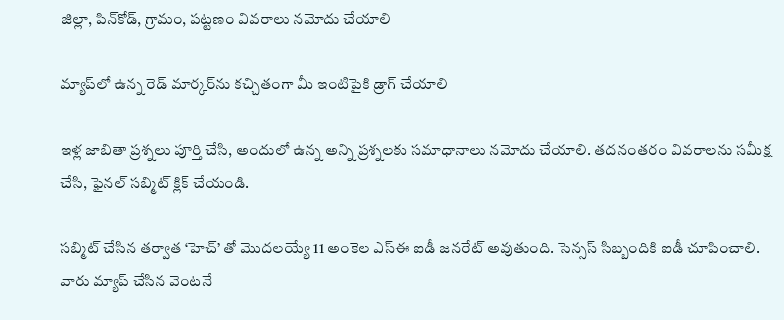జిల్లా, పిన్‌కోడ్‌, గ్రామం, పట్టణం వివరాలు నమోదు చేయాలి

మ్యాప్‌లో ఉన్న రెడ్‌ మార్కర్‌ను కచ్చితంగా మీ ఇంటిపైకి డ్రాగ్‌ చేయాలి

ఇళ్ల జాబితా ప్రశ్నలు పూర్తి చేసి, అందులో ఉన్న అన్ని ప్రశ్నలకు సమాధానాలు నమోదు చేయాలి. తదనంతరం వివరాలను సమీక్ష చేసి, ఫైనల్‌ సబ్మిట్‌ క్లిక్‌ చేయండి.

సబ్మిట్‌ చేసిన తర్వాత ‘హెచ్‌’ తో మొదలయ్యే 11 అంకెల ఎస్‌ఈ ఐడీ జనరేట్‌ అవుతుంది. సెన్సస్‌ సిబ్బందికి ఐడీ చూపించాలి. వారు మ్యాప్‌ చేసిన వెంటనే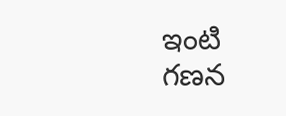ఇంటి గణన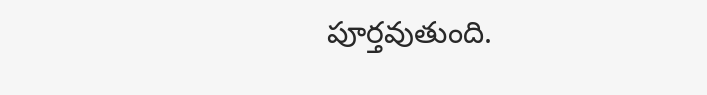పూర్తవుతుంది.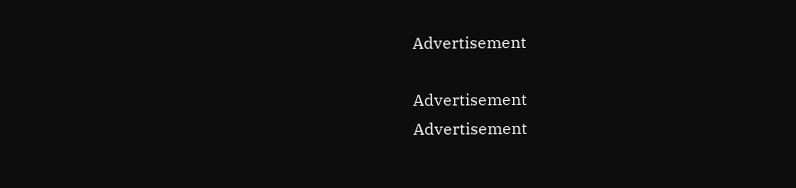Advertisement

Advertisement
Advertisement